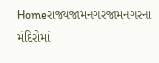Homeરાજ્યજામનગરજામનગરના મંદિરોમાં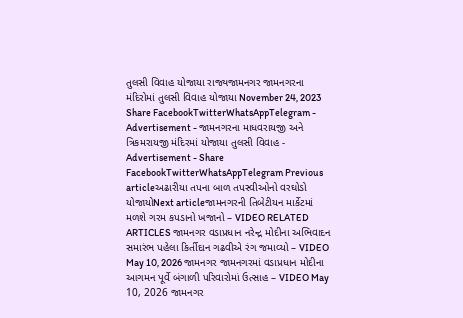તુલસી વિવાહ યોજાયા રાજ્યજામનગર જામનગરના મંદિરોમાં તુલસી વિવાહ યોજાયા November 24, 2023 Share FacebookTwitterWhatsAppTelegram - Advertisement - જામનગરના માધવરાયજી અને ત્રિકમરાયજી મંદિરમાં યોજાયા તુલસી વિવાહ - Advertisement - Share FacebookTwitterWhatsAppTelegram Previous articleઅઢારીયા તપના બાળ તપસ્વીઓનો વરઘોડો યોજાયોNext articleજામનગરની તિબેટીયન માર્કેટમાં મળશે ગરમ કપડાનો ખજાનો – VIDEO RELATED ARTICLES જામનગર વડાપ્રધાન નરેન્દ્ર મોદીના અભિવાદન સમારંભ પહેલા કિર્તીદાન ગઢવીએ રંગ જમાવ્યો – VIDEO May 10, 2026 જામનગર જામનગરમાં વડાપ્રધાન મોદીના આગમન પૂર્વે બંગાળી પરિવારોમાં ઉત્સાહ – VIDEO May 10, 2026 જામનગર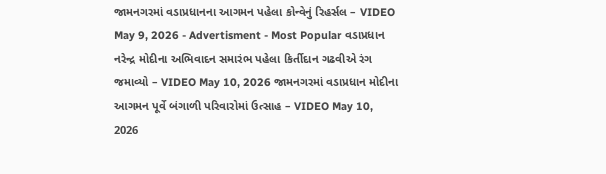જામનગરમાં વડાપ્રધાનના આગમન પહેલા કોન્વેનું રિહર્સલ – VIDEO May 9, 2026 - Advertisment - Most Popular વડાપ્રધાન નરેન્દ્ર મોદીના અભિવાદન સમારંભ પહેલા કિર્તીદાન ગઢવીએ રંગ જમાવ્યો – VIDEO May 10, 2026 જામનગરમાં વડાપ્રધાન મોદીના આગમન પૂર્વે બંગાળી પરિવારોમાં ઉત્સાહ – VIDEO May 10, 2026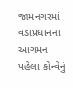જામનગરમાં વડાપ્રધાનના આગમન પહેલા કોન્વેનું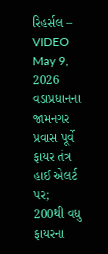રિહર્સલ – VIDEO May 9, 2026 વડાપ્રધાનના જામનગર પ્રવાસ પૂર્વે ફાયર તંત્ર હાઈ એલર્ટ પર; 200થી વધુ ફાયરના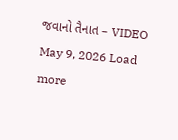જવાનો તૈનાત – VIDEO May 9, 2026 Load more